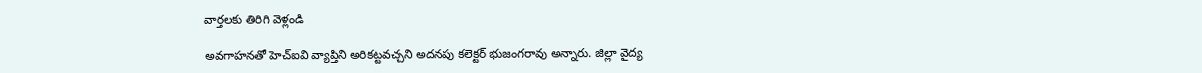వార్తలకు తిరిగి వెళ్లండి

అవగాహనతో హెచ్ఐవి వ్యాప్తిని అరికట్టవచ్చని అదనపు కలెక్టర్ భుజంగరావు అన్నారు. జిల్లా వైద్య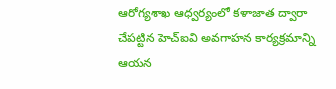ఆరోగ్యశాఖ ఆధ్వర్యంలో కళాజాత ద్వారా చేపట్టిన హెచ్ఐవి అవగాహన కార్యక్రమాన్ని ఆయన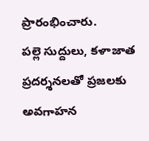ప్రారంభించారు.
పల్లె సుద్దులు, కళాజాత ప్రదర్శనలతో ప్రజలకు అవగాహన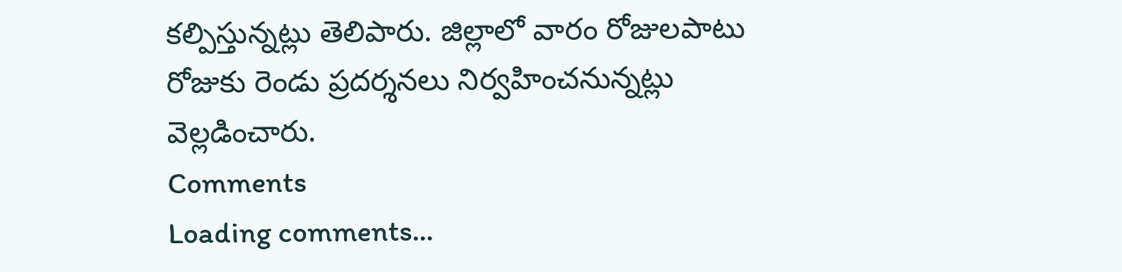కల్పిస్తున్నట్లు తెలిపారు. జిల్లాలో వారం రోజులపాటు రోజుకు రెండు ప్రదర్శనలు నిర్వహించనున్నట్లు వెల్లడించారు.
Comments
Loading comments...